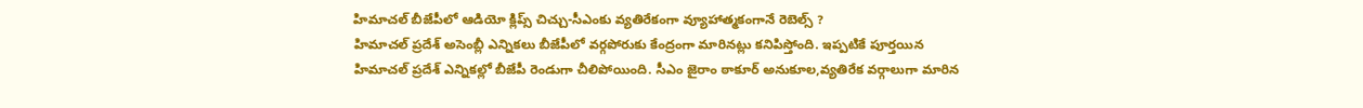హిమాచల్ బీజేపీలో ఆడియో క్లిప్స్ చిచ్చు-సీఎంకు వ్యతిరేకంగా వ్యూహాత్మకంగానే రెబెల్స్ ?
హిమాచల్ ప్రదేశ్ అసెంబ్లీ ఎన్నికలు బీజేపీలో వర్గపోరుకు కేంద్రంగా మారినట్లు కనిపిస్తోంది. ఇప్పటికే పూర్తయిన హిమాచల్ ప్రదేశ్ ఎన్నికల్లో బీజేపీ రెండుగా చీలిపోయింది. సీఎం జైరాం ఠాకూర్ అనుకూల,వ్యతిరేక వర్గాలుగా మారిన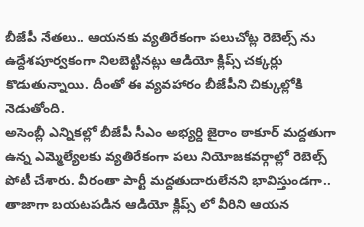బీజేపీ నేతలు.. ఆయనకు వ్యతిరేకంగా పలుచోట్ల రెబెల్స్ ను ఉద్దేశపూర్వకంగా నిలబెట్టినట్లు ఆడియో క్లిప్స్ చక్కర్లు కొడుతున్నాయి. దీంతో ఈ వ్యవహారం బీజేపీని చిక్కుల్లోకి నెడుతోంది.
అసెంబ్లీ ఎన్నికల్లో బీజేపీ సీఎం అభ్యర్ది జైరాం ఠాకూర్ మద్దతుగా ఉన్న ఎమ్మెల్యేలకు వ్యతిరేకంగా పలు నియోజకవర్గాల్లో రెబెల్స్ పోటీ చేశారు. వీరంతా పార్టీ మద్దతుదారులేనని భావిస్తుండగా.. తాజాగా బయటపడిన ఆడియో క్లిప్స్ లో వీరిని ఆయన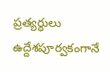ప్రత్యర్ధులు ఉద్దేశపూర్వకంగానే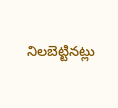నిలబెట్టినట్లు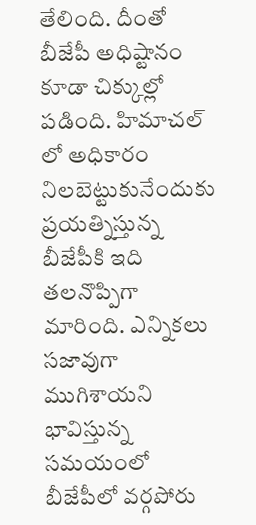తేలింది. దీంతో బీజేపీ అధిష్టానం కూడా చిక్కుల్లో పడింది. హిమాచల్ లో అధికారం నిలబెట్టుకునేందుకు ప్రయత్నిస్తున్న బీజేపీకి ఇది తలనొప్పిగా మారింది. ఎన్నికలు సజావుగా ముగిశాయని భావిస్తున్న సమయంలో బీజేపీలో వర్గపోరు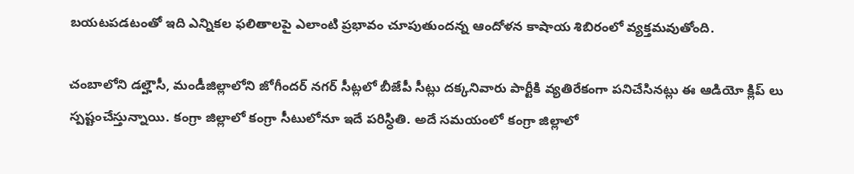బయటపడటంతో ఇది ఎన్నికల ఫలితాలపై ఎలాంటి ప్రభావం చూపుతుందన్న ఆందోళన కాషాయ శిబిరంలో వ్యక్తమవుతోంది.

చంబాలోని డల్హౌసీ, మండీజిల్లాలోని జోగీందర్ నగర్ సీట్లలో బీజేపీ సీట్లు దక్కనివారు పార్టీకి వ్యతిరేకంగా పనిచేసినట్లు ఈ ఆడియో క్లిప్ లు స్పష్టంచేస్తున్నాయి. కంగ్రా జిల్లాలో కంగ్రా సీటులోనూ ఇదే పరిస్ధితి. అదే సమయంలో కంగ్రా జిల్లాలో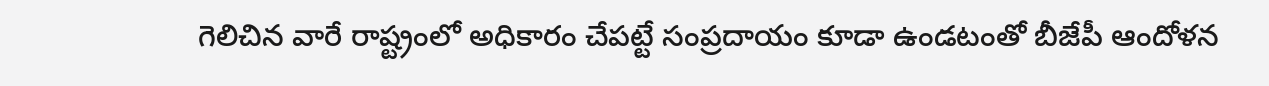గెలిచిన వారే రాష్ట్రంలో అధికారం చేపట్టే సంప్రదాయం కూడా ఉండటంతో బీజేపీ ఆందోళన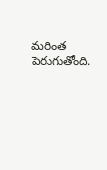మరింత పెరుగుతోంది.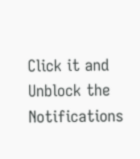Click it and Unblock the Notifications